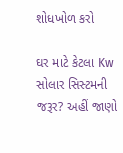શોધખોળ કરો

ઘર માટે કેટલા Kw સોલાર સિસ્ટમની જરૂર? અહીં જાણો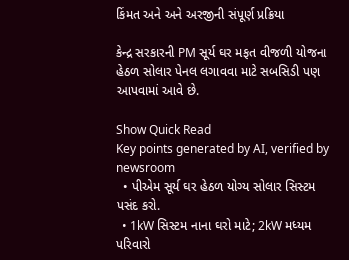કિંમત અને અને અરજીની સંપૂર્ણ પ્રક્રિયા

કેન્દ્ર સરકારની PM સૂર્ય ઘર મફત વીજળી યોજના હેઠળ સોલાર પેનલ લગાવવા માટે સબસિડી પણ આપવામાં આવે છે.

Show Quick Read
Key points generated by AI, verified by newsroom
  • પીએમ સૂર્ય ઘર હેઠળ યોગ્ય સોલાર સિસ્ટમ પસંદ કરો.
  • 1kW સિસ્ટમ નાના ઘરો માટે; 2kW મધ્યમ પરિવારો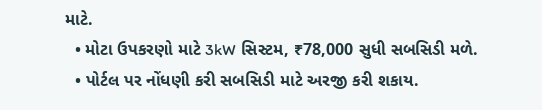માટે.
  • મોટા ઉપકરણો માટે 3kW સિસ્ટમ, ₹78,000 સુધી સબસિડી મળે.
  • પોર્ટલ પર નોંધણી કરી સબસિડી માટે અરજી કરી શકાય.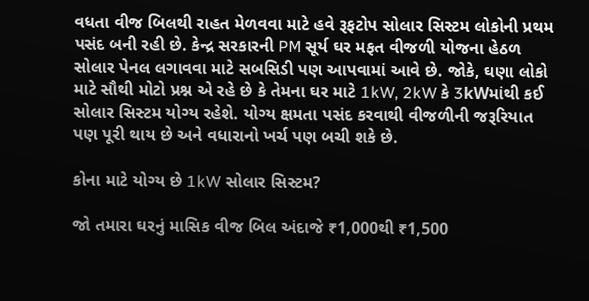વધતા વીજ બિલથી રાહત મેળવવા માટે હવે રૂફટોપ સોલાર સિસ્ટમ લોકોની પ્રથમ પસંદ બની રહી છે. કેન્દ્ર સરકારની PM સૂર્ય ઘર મફત વીજળી યોજના હેઠળ સોલાર પેનલ લગાવવા માટે સબસિડી પણ આપવામાં આવે છે. જોકે, ઘણા લોકો માટે સૌથી મોટો પ્રશ્ન એ રહે છે કે તેમના ઘર માટે 1kW, 2kW કે 3kWમાંથી કઈ સોલાર સિસ્ટમ યોગ્ય રહેશે. યોગ્ય ક્ષમતા પસંદ કરવાથી વીજળીની જરૂરિયાત પણ પૂરી થાય છે અને વધારાનો ખર્ચ પણ બચી શકે છે.

કોના માટે યોગ્ય છે 1kW સોલાર સિસ્ટમ?

જો તમારા ઘરનું માસિક વીજ બિલ અંદાજે ₹1,000થી ₹1,500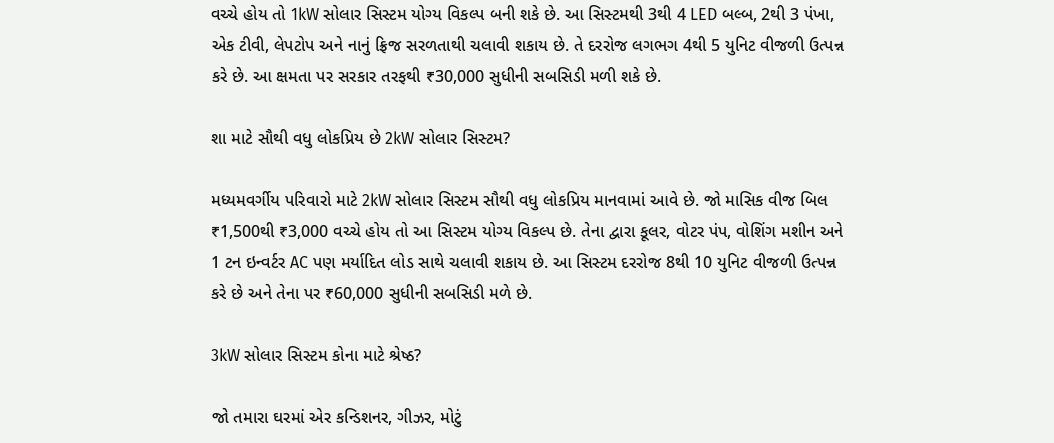વચ્ચે હોય તો 1kW સોલાર સિસ્ટમ યોગ્ય વિકલ્પ બની શકે છે. આ સિસ્ટમથી 3થી 4 LED બલ્બ, 2થી 3 પંખા, એક ટીવી, લેપટોપ અને નાનું ફ્રિજ સરળતાથી ચલાવી શકાય છે. તે દરરોજ લગભગ 4થી 5 યુનિટ વીજળી ઉત્પન્ન કરે છે. આ ક્ષમતા પર સરકાર તરફથી ₹30,000 સુધીની સબસિડી મળી શકે છે.

શા માટે સૌથી વધુ લોકપ્રિય છે 2kW સોલાર સિસ્ટમ?

મધ્યમવર્ગીય પરિવારો માટે 2kW સોલાર સિસ્ટમ સૌથી વધુ લોકપ્રિય માનવામાં આવે છે. જો માસિક વીજ બિલ ₹1,500થી ₹3,000 વચ્ચે હોય તો આ સિસ્ટમ યોગ્ય વિકલ્પ છે. તેના દ્વારા કૂલર, વોટર પંપ, વોશિંગ મશીન અને 1 ટન ઇન્વર્ટર AC પણ મર્યાદિત લોડ સાથે ચલાવી શકાય છે. આ સિસ્ટમ દરરોજ 8થી 10 યુનિટ વીજળી ઉત્પન્ન કરે છે અને તેના પર ₹60,000 સુધીની સબસિડી મળે છે.

3kW સોલાર સિસ્ટમ કોના માટે શ્રેષ્ઠ?

જો તમારા ઘરમાં એર કન્ડિશનર, ગીઝર, મોટું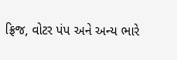ફ્રિજ, વોટર પંપ અને અન્ય ભારે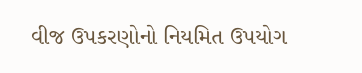વીજ ઉપકરણોનો નિયમિત ઉપયોગ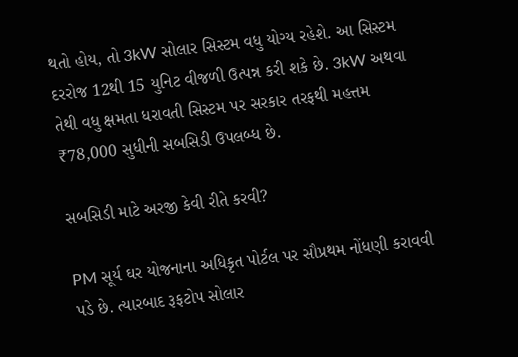થતો હોય, તો 3kW સોલાર સિસ્ટમ વધુ યોગ્ય રહેશે. આ સિસ્ટમ દરરોજ 12થી 15 યુનિટ વીજળી ઉત્પન્ન કરી શકે છે. 3kW અથવા તેથી વધુ ક્ષમતા ધરાવતી સિસ્ટમ પર સરકાર તરફથી મહત્તમ ₹78,000 સુધીની સબસિડી ઉપલબ્ધ છે.

સબસિડી માટે અરજી કેવી રીતે કરવી?

PM સૂર્ય ઘર યોજનાના અધિકૃત પોર્ટલ પર સૌપ્રથમ નોંધણી કરાવવી પડે છે. ત્યારબાદ રૂફટોપ સોલાર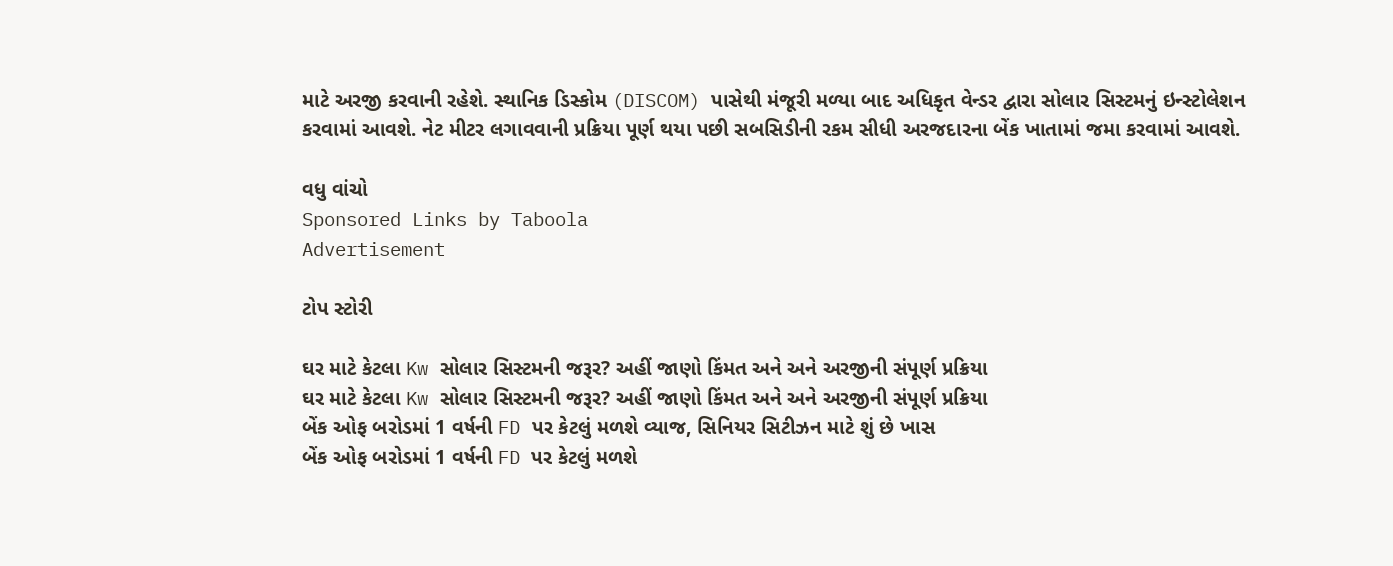માટે અરજી કરવાની રહેશે. સ્થાનિક ડિસ્કોમ (DISCOM) પાસેથી મંજૂરી મળ્યા બાદ અધિકૃત વેન્ડર દ્વારા સોલાર સિસ્ટમનું ઇન્સ્ટોલેશન કરવામાં આવશે. નેટ મીટર લગાવવાની પ્રક્રિયા પૂર્ણ થયા પછી સબસિડીની રકમ સીધી અરજદારના બેંક ખાતામાં જમા કરવામાં આવશે.

વધુ વાંચો
Sponsored Links by Taboola
Advertisement

ટોપ સ્ટોરી

ઘર માટે કેટલા Kw સોલાર સિસ્ટમની જરૂર? અહીં જાણો કિંમત અને અને અરજીની સંપૂર્ણ પ્રક્રિયા
ઘર માટે કેટલા Kw સોલાર સિસ્ટમની જરૂર? અહીં જાણો કિંમત અને અને અરજીની સંપૂર્ણ પ્રક્રિયા
બેંક ઓફ બરોડમાં 1 વર્ષની FD પર કેટલું મળશે વ્યાજ, સિનિયર સિટીઝન માટે શું છે ખાસ
બેંક ઓફ બરોડમાં 1 વર્ષની FD પર કેટલું મળશે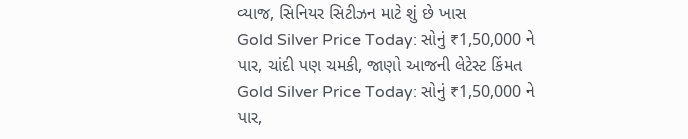વ્યાજ, સિનિયર સિટીઝન માટે શું છે ખાસ
Gold Silver Price Today: સોનું ₹1,50,000 ને પાર, ચાંદી પણ ચમકી, જાણો આજની લેટેસ્ટ કિંમત
Gold Silver Price Today: સોનું ₹1,50,000 ને પાર,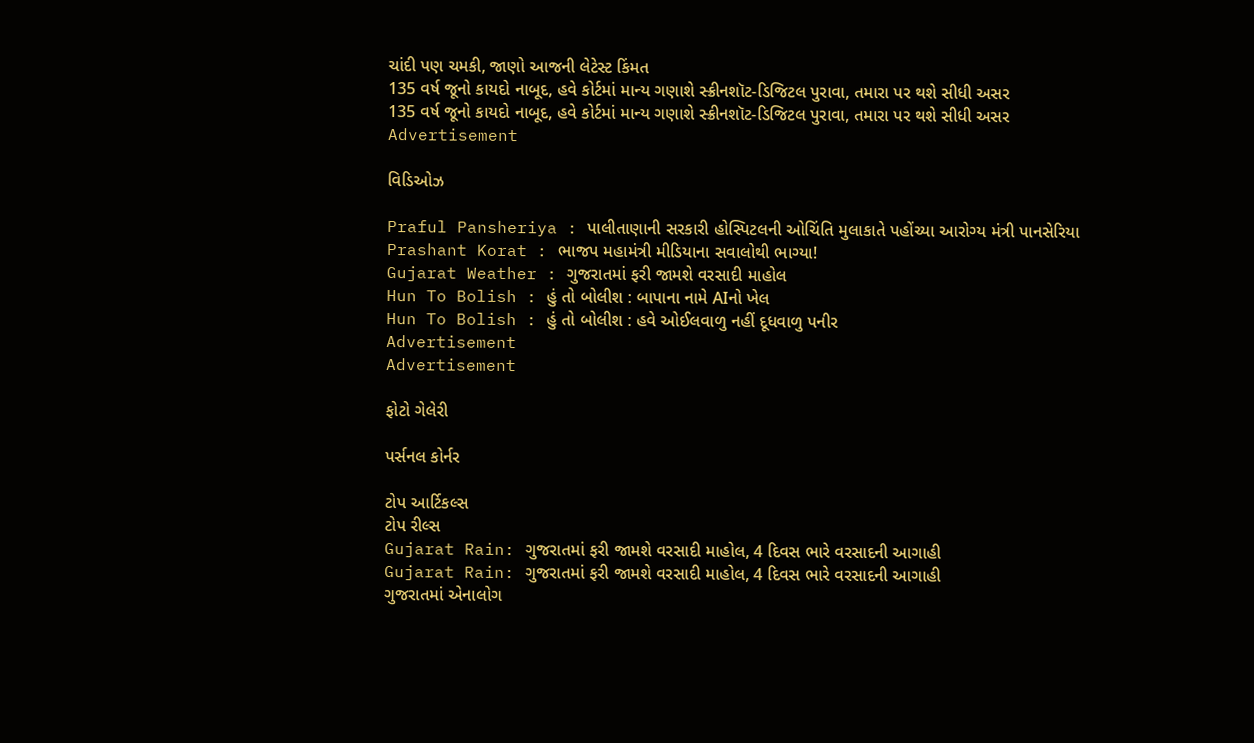ચાંદી પણ ચમકી, જાણો આજની લેટેસ્ટ કિંમત
135 વર્ષ જૂનો કાયદો નાબૂદ, હવે કોર્ટમાં માન્ય ગણાશે સ્ક્રીનશૉટ-ડિજિટલ પુરાવા, તમારા પર થશે સીધી અસર
135 વર્ષ જૂનો કાયદો નાબૂદ, હવે કોર્ટમાં માન્ય ગણાશે સ્ક્રીનશૉટ-ડિજિટલ પુરાવા, તમારા પર થશે સીધી અસર
Advertisement

વિડિઓઝ

Praful Pansheriya : પાલીતાણાની સરકારી હોસ્પિટલની ઓચિંતિ મુલાકાતે પહોંચ્યા આરોગ્ય મંત્રી પાનસેરિયા
Prashant Korat : ભાજપ મહામંત્રી મીડિયાના સવાલોથી ભાગ્યા!
Gujarat Weather : ગુજરાતમાં ફરી જામશે વરસાદી માહોલ
Hun To Bolish : હું તો બોલીશ : બાપાના નામે AIનો ખેલ
Hun To Bolish : હું તો બોલીશ : હવે ઓઈલવાળુ નહીં દૂધવાળુ પનીર
Advertisement
Advertisement

ફોટો ગેલેરી

પર્સનલ કોર્નર

ટોપ આર્ટિકલ્સ
ટોપ રીલ્સ
Gujarat Rain: ગુજરાતમાં ફરી જામશે વરસાદી માહોલ, 4 દિવસ ભારે વરસાદની આગાહી
Gujarat Rain: ગુજરાતમાં ફરી જામશે વરસાદી માહોલ, 4 દિવસ ભારે વરસાદની આગાહી
ગુજરાતમાં એનાલોગ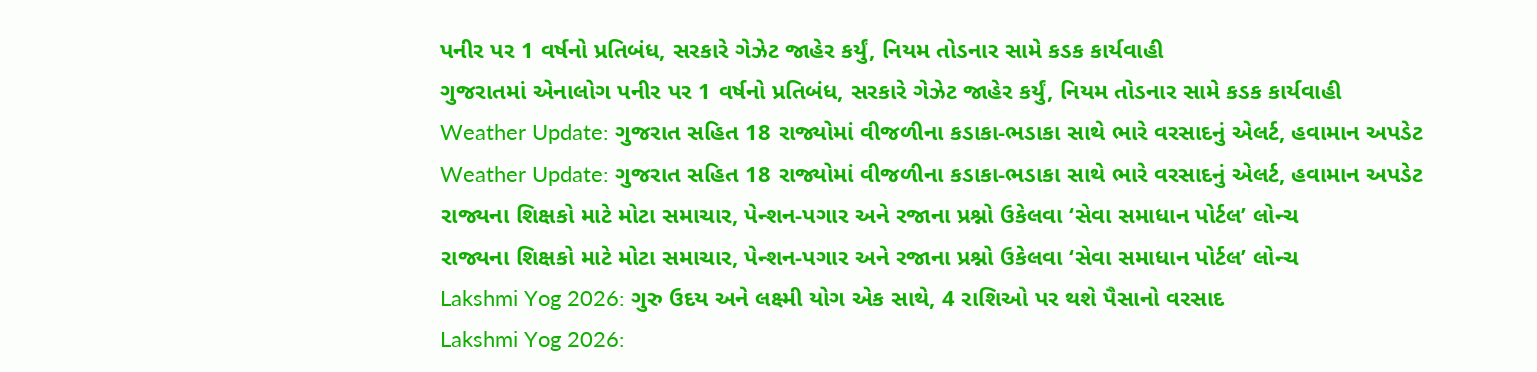પનીર પર 1 વર્ષનો પ્રતિબંધ, સરકારે ગેઝેટ જાહેર કર્યું, નિયમ તોડનાર સામે કડક કાર્યવાહી
ગુજરાતમાં એનાલોગ પનીર પર 1 વર્ષનો પ્રતિબંધ, સરકારે ગેઝેટ જાહેર કર્યું, નિયમ તોડનાર સામે કડક કાર્યવાહી
Weather Update: ગુજરાત સહિત 18 રાજ્યોમાં વીજળીના કડાકા-ભડાકા સાથે ભારે વરસાદનું એલર્ટ, હવામાન અપડેટ
Weather Update: ગુજરાત સહિત 18 રાજ્યોમાં વીજળીના કડાકા-ભડાકા સાથે ભારે વરસાદનું એલર્ટ, હવામાન અપડેટ
રાજ્યના શિક્ષકો માટે મોટા સમાચાર, પેન્શન-પગાર અને રજાના પ્રશ્નો ઉકેલવા ‘સેવા સમાધાન પોર્ટલ’ લોન્ચ
રાજ્યના શિક્ષકો માટે મોટા સમાચાર, પેન્શન-પગાર અને રજાના પ્રશ્નો ઉકેલવા ‘સેવા સમાધાન પોર્ટલ’ લોન્ચ
Lakshmi Yog 2026: ગુરુ ઉદય અને લક્ષ્મી યોગ એક સાથે, 4 રાશિઓ પર થશે પૈસાનો વરસાદ
Lakshmi Yog 2026: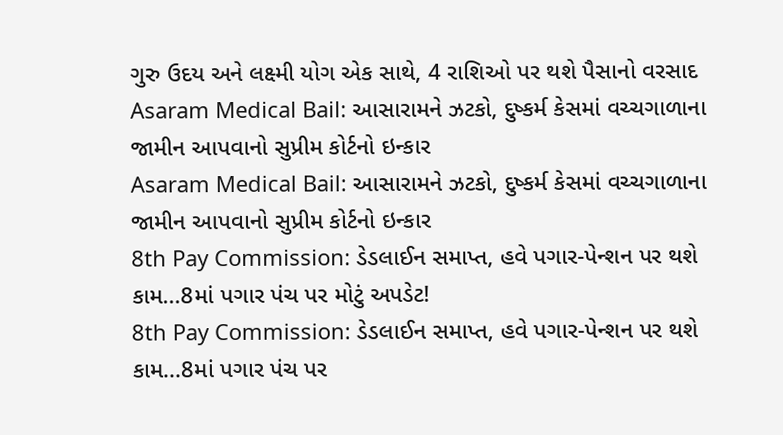ગુરુ ઉદય અને લક્ષ્મી યોગ એક સાથે, 4 રાશિઓ પર થશે પૈસાનો વરસાદ
Asaram Medical Bail: આસારામને ઝટકો, દુષ્કર્મ કેસમાં વચ્ચગાળાના જામીન આપવાનો સુપ્રીમ કોર્ટનો ઇન્કાર
Asaram Medical Bail: આસારામને ઝટકો, દુષ્કર્મ કેસમાં વચ્ચગાળાના જામીન આપવાનો સુપ્રીમ કોર્ટનો ઇન્કાર
8th Pay Commission: ડેડલાઈન સમાપ્ત, હવે પગાર-પેન્શન પર થશે કામ...8માં પગાર પંચ પર મોટું અપડેટ!
8th Pay Commission: ડેડલાઈન સમાપ્ત, હવે પગાર-પેન્શન પર થશે કામ...8માં પગાર પંચ પર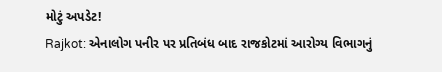મોટું અપડેટ!
Rajkot: એનાલોગ પનીર પર પ્રતિબંધ બાદ રાજકોટમાં આરોગ્ય વિભાગનું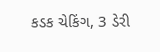કડક ચેકિંગ, 3 ડેરી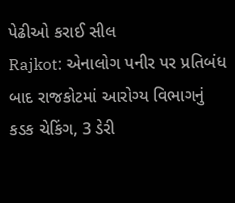પેઢીઓ કરાઈ સીલ
Rajkot: એનાલોગ પનીર પર પ્રતિબંધ બાદ રાજકોટમાં આરોગ્ય વિભાગનું કડક ચેકિંગ, 3 ડેરી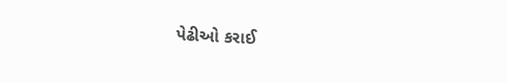પેઢીઓ કરાઈ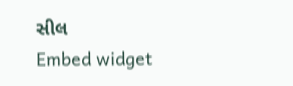સીલ
Embed widget